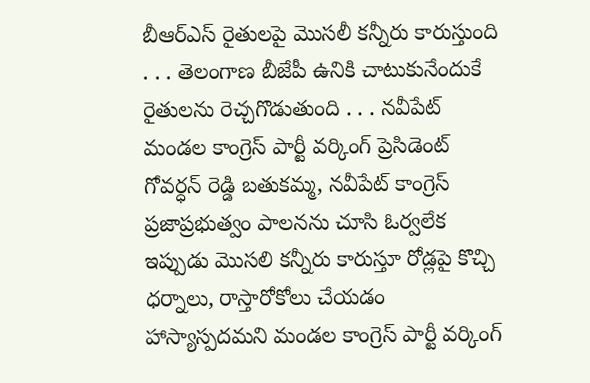బీఆర్ఎస్ రైతులపై మొసలీ కన్నీరు కారుస్తుంది
. . . తెలంగాణ బీజేపీ ఉనికి చాటుకునేందుకే రైతులను రెచ్చగొడుతుంది . . . నవీపేట్ మండల కాంగ్రెస్ పార్టీ వర్కింగ్ ప్రెసిడెంట్ గోవర్ధన్ రెడ్డి బతుకమ్మ, నవీపేట్ కాంగ్రెస్ ప్రజాప్రభుత్వం పాలనను చూసి ఓర్వలేక ఇప్పుడు మొసలి కన్నీరు కారుస్తూ రోడ్లపై కొచ్చి ధర్నాలు, రాస్తారోకోలు చేయడం హాస్యాస్పదమని మండల కాంగ్రెస్ పార్టీ వర్కింగ్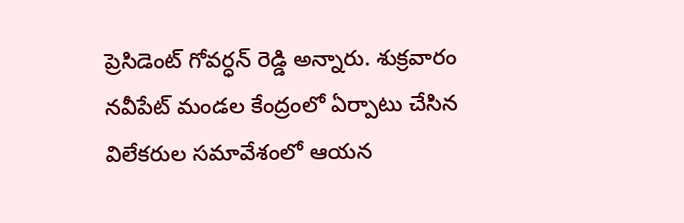ప్రెసిడెంట్ గోవర్ధన్ రెడ్డి అన్నారు. శుక్రవారం నవీపేట్ మండల కేంద్రంలో ఏర్పాటు చేసిన విలేకరుల సమావేశంలో ఆయన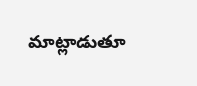మాట్లాడుతూ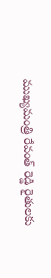ముఖ్యమంత్రి రేవంత్ రెడ్డి రైతులకు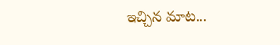ఇచ్చిన మాట...